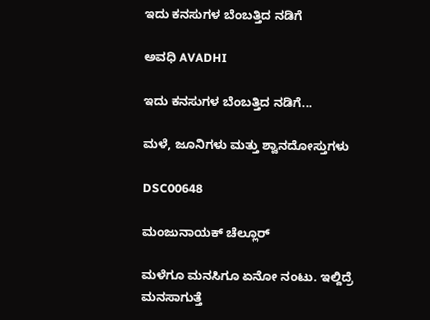ಇದು ಕನಸುಗಳ ಬೆಂಬತ್ತಿದ ನಡಿಗೆ‍

ಅವಧಿ AVADHI

ಇದು ಕನಸುಗಳ ಬೆಂಬತ್ತಿದ ನಡಿಗೆ...

ಮಳೆ, ಜೂನಿಗಳು ಮತ್ತು ಶ್ವಾನದೋಸ್ತುಗಳು

DSC00648

ಮಂಜುನಾಯಕ್ ಚೆಲ್ಲೂರ್

ಮಳೆಗೂ ಮನಸಿಗೂ ಏನೋ ನಂಟು. ಇಲ್ದಿದ್ರೆ ಮನಸಾಗುತ್ತೆ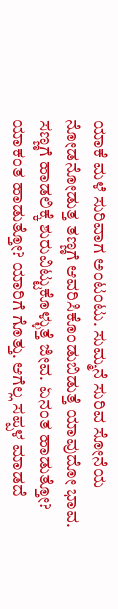ಯಾಕೆ ಮಳೆ ಸುರಿವಾಗ ಅಂಟಂಟು. ಸುಮ್ಮನೆ ಸುರಿವ ಸೋನೆಯ ನೋಡನೋಡುತ್ತ ತಣ್ಣಗೆ ಆವರಿಸಿಕೊಂಡುಬಿಡುತ್ತೆ ಯಾವುದೋ ಭಾವ. ಸಣ್ಣಗೆ ಹಾಡಲಿಕ್ಕೆ ಶುರುವಿಟ್ಟುಕೊಳ್ಳುತ್ತೆ ಜೀವ. ಏನಂತ ಹಾಡುತ್ತೋ? ಯಾಕಂತ ಹಾಡುತ್ತೋ? ಯಾರಿಗೆ ಗೊತ್ತು. ಆಗೆಲ್ಲ ಸಪ್ಪಳ ಮಾಡದೆ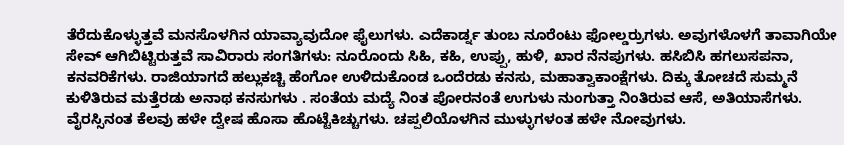ತೆರೆದುಕೊಳ್ಳುತ್ತವೆ ಮನಸೊಳಗಿನ ಯಾವ್ಯಾವುದೋ ಫೈಲುಗಳು. ಎದೆಕಾರ್ಡ್ನ ತುಂಬ ನೂರೆಂಟು ಫೋಲ್ಡರ್ರುಗಳು. ಅವುಗಳೊಳಗೆ ತಾವಾಗಿಯೇ ಸೇವ್ ಆಗಿಬಿಟ್ಟಿರುತ್ತವೆ ಸಾವಿರಾರು ಸಂಗತಿಗಳು: ನೂರೊಂದು ಸಿಹಿ, ಕಹಿ, ಉಪ್ಪು, ಹುಳಿ, ಖಾರ ನೆನಪುಗಳು. ಹಸಿಬಿಸಿ ಹಗಲುಸಪನಾ, ಕನವರಿಕೆಗಳು. ರಾಜಿಯಾಗದೆ ಹಲ್ಲುಕಚ್ಚಿ ಹೆಂಗೋ ಉಳಿದುಕೊಂಡ ಒಂದೆರಡು ಕನಸು, ಮಹಾತ್ವಾಕಾಂಕ್ಷೆಗಳು. ದಿಕ್ಕು ತೋಚದೆ ಸುಮ್ಮನೆ ಕುಳಿತಿರುವ ಮತ್ತೆರಡು ಅನಾಥ ಕನಸುಗಳು . ಸಂತೆಯ ಮದ್ಯೆ ನಿಂತ ಪೋರನಂತೆ ಉಗುಳು ನುಂಗುತ್ತಾ ನಿಂತಿರುವ ಆಸೆ, ಅತಿಯಾಸೆಗಳು. ವೈರಸ್ಸಿನಂತ ಕೆಲವು ಹಳೇ ದ್ವೇಷ ಹೊಸಾ ಹೊಟ್ಟೆಕಿಚ್ಚುಗಳು. ಚಪ್ಪಲಿಯೊಳಗಿನ ಮುಳ್ಳುಗಳಂತ ಹಳೇ ನೋವುಗಳು.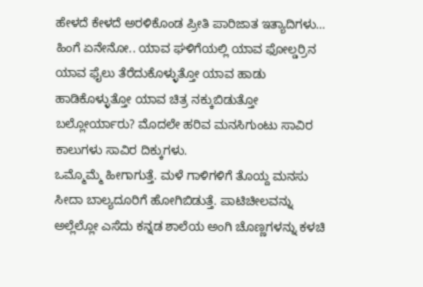ಹೇಳದೆ ಕೇಳದೆ ಅರಳಿಕೊಂಡ ಪ್ರೀತಿ ಪಾರಿಜಾತ ಇತ್ಯಾದಿಗಳು… ಹಿಂಗೆ ಏನೇನೋ.. ಯಾವ ಘಳಿಗೆಯಲ್ಲಿ ಯಾವ ಫೋಲ್ಡರ್ರಿನ ಯಾವ ಫೈಲು ತೆರೆದುಕೊಳ್ಳುತ್ತೋ ಯಾವ ಹಾಡು ಹಾಡಿಕೊಳ್ಳುತ್ತೋ ಯಾವ ಚಿತ್ರ ನಕ್ಕುಬಿಡುತ್ತೋ ಬಲ್ಲೋರ್ಯಾರು? ಮೊದಲೇ ಹರಿವ ಮನಸಿಗುಂಟು ಸಾವಿರ ಕಾಲುಗಳು ಸಾವಿರ ದಿಕ್ಕುಗಳು.
ಒಮ್ಮೊಮ್ಮೆ ಹೀಗಾಗುತ್ತೆ. ಮಳೆ ಗಾಳಿಗಳಿಗೆ ತೊಯ್ದ ಮನಸು ಸೀದಾ ಬಾಲ್ಯದೂರಿಗೆ ಹೋಗಿಬಿಡುತ್ತೆ. ಪಾಟಿಚೀಲವನ್ನು ಅಲ್ಲೆಲ್ಲೋ ಎಸೆದು ಕನ್ನಡ ಶಾಲೆಯ ಅಂಗಿ ಚೊಣ್ಣಗಳನ್ನು ಕಳಚಿ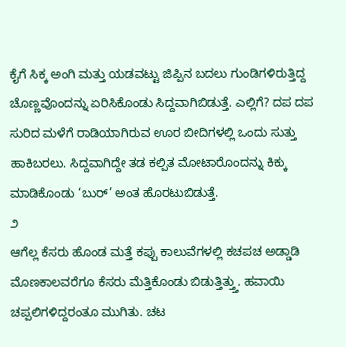ಕೈಗೆ ಸಿಕ್ಕ ಅಂಗಿ ಮತ್ತು ಯಡವಟ್ಟು ಜಿಪ್ಪಿನ ಬದಲು ಗುಂಡಿಗಳಿರುತ್ತಿದ್ದ ಚೊಣ್ಣವೊಂದನ್ನು ಏರಿಸಿಕೊಂಡು ಸಿದ್ದವಾಗಿಬಿಡುತ್ತೆ. ಎಲ್ಲಿಗೆ? ದಪ ದಪ ಸುರಿದ ಮಳೆಗೆ ರಾಡಿಯಾಗಿರುವ ಊರ ಬೀದಿಗಳಲ್ಲಿ ಒಂದು ಸುತ್ತು ಹಾಕಿಬರಲು. ಸಿದ್ದವಾಗಿದ್ದೇ ತಡ ಕಲ್ಪಿತ ಮೋಟಾರೊಂದನ್ನು ಕಿಕ್ಕು ಮಾಡಿಕೊಂಡು ‘ಬುರ್’ ಅಂತ ಹೊರಟುಬಿಡುತ್ತೆ.
೨
ಆಗೆಲ್ಲ ಕೆಸರು ಹೊಂಡ ಮತ್ತೆ ಕಪ್ಪು ಕಾಲುವೆಗಳಲ್ಲಿ ಕಚಪಚ ಅಡ್ಡಾಡಿ ಮೊಣಕಾಲವರೆಗೂ ಕೆಸರು ಮೆತ್ತಿಕೊಂಡು ಬಿಡುತ್ತಿತ್ತ್ತು. ಹವಾಯಿ ಚಪ್ಪಲಿಗಳಿದ್ದರಂತೂ ಮುಗಿತು. ಚಟ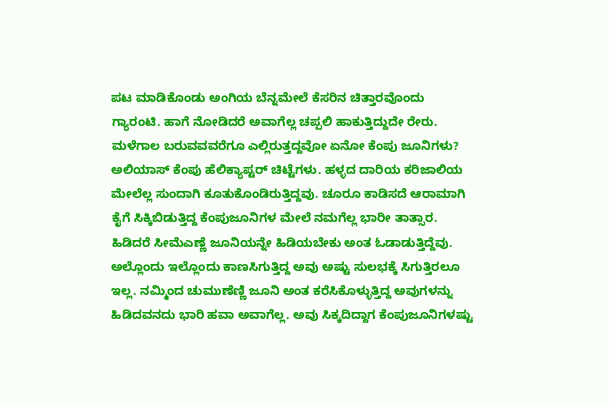ಪಟ ಮಾಡಿಕೊಂಡು ಅಂಗಿಯ ಬೆನ್ನಮೇಲೆ ಕೆಸರಿನ ಚಿತ್ತಾರವೊಂದು ಗ್ಯಾರಂಟಿ. ಹಾಗೆ ನೋಡಿದರೆ ಅವಾಗೆಲ್ಲ ಚಪ್ಪಲಿ ಹಾಕುತ್ತಿದ್ದುದೇ ರೇರು. ಮಳೆಗಾಲ ಬರುವವವರೆಗೂ ಎಲ್ಲಿರುತ್ತದ್ದವೋ ಏನೋ ಕೆಂಪು ಜೂನಿಗಳು? ಅಲಿಯಾಸ್ ಕೆಂಪು ಹೆಲಿಕ್ಯಾಪ್ಟರ್ ಚಿಟ್ಟೆಗಳು. ಹಳ್ಳದ ದಾರಿಯ ಕರಿಜಾಲಿಯ ಮೇಲೆಲ್ಲ ಸುಂದಾಗಿ ಕೂತುಕೊಂಡಿರುತ್ತಿದ್ದವು. ಚೂರೂ ಕಾಡಿಸದೆ ಆರಾಮಾಗಿ ಕೈಗೆ ಸಿಕ್ಕಿಬಿಡುತ್ತಿದ್ದ ಕೆಂಪುಜೂನಿಗಳ ಮೇಲೆ ನಮಗೆಲ್ಲ ಭಾರೀ ತಾತ್ಸಾರ. ಹಿಡಿದರೆ ಸೀಮೆಎಣ್ಣೆ ಜೂನಿಯನ್ನೇ ಹಿಡಿಯಬೇಕು ಅಂತ ಓಡಾಡುತ್ತಿದ್ದೆವು. ಅಲ್ಲೊಂದು ಇಲ್ಲೊಂದು ಕಾಣಸಿಗುತ್ತಿದ್ದ ಅವು ಅಷ್ಟು ಸುಲಭಕ್ಕೆ ಸಿಗುತ್ತಿರಲೂ ಇಲ್ಲ. ನಮ್ಮಿಂದ ಚುಮುಣೆಣ್ಣಿ ಜೂನಿ ಅಂತ ಕರೆಸಿಕೊಳ್ಳುತ್ತಿದ್ದ ಅವುಗಳನ್ನು ಹಿಡಿದವನದು ಭಾರಿ ಹವಾ ಅವಾಗೆಲ್ಲ. ಅವು ಸಿಕ್ಕದಿದ್ದಾಗ ಕೆಂಪುಜೂನಿಗಳಷ್ಟು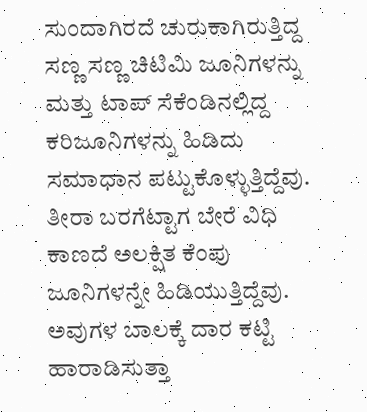ಸುಂದಾಗಿರದೆ ಚುರುಕಾಗಿರುತ್ತಿದ್ದ ಸಣ್ಣ ಸಣ್ಣ ಚಿಟಿಮಿ ಜೂನಿಗಳನ್ನು ಮತ್ತು ಟಾಪ್ ಸೆಕೆಂಡಿನಲ್ಲಿದ್ದ ಕರಿಜೂನಿಗಳನ್ನು ಹಿಡಿದು ಸಮಾಧಾನ ಪಟ್ಟುಕೊಳ್ಳುತ್ತಿದ್ದೆವು. ತೀರಾ ಬರಗೆಟ್ಟಾಗ ಬೇರೆ ವಿಧಿ ಕಾಣದೆ ಅಲಕ್ಷಿತ ಕೆಂಪು ಜೂನಿಗಳನ್ನೇ ಹಿಡಿಯುತ್ತಿದ್ದೆವು. ಅವುಗಳ ಬಾಲಕ್ಕೆ ದಾರ ಕಟ್ಟಿ ಹಾರಾಡಿಸುತ್ತಾ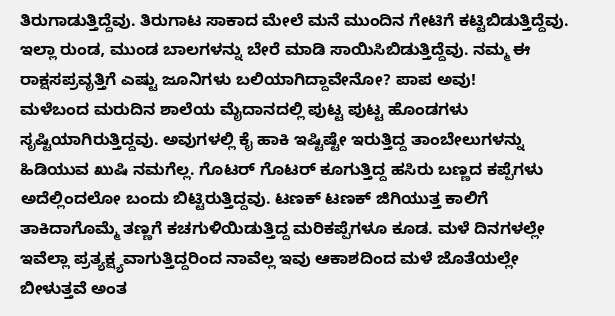ತಿರುಗಾಡುತ್ತಿದ್ದೆವು. ತಿರುಗಾಟ ಸಾಕಾದ ಮೇಲೆ ಮನೆ ಮುಂದಿನ ಗೇಟಿಗೆ ಕಟ್ಟಿಬಿಡುತ್ತಿದ್ದೆವು. ಇಲ್ಲಾ ರುಂಡ, ಮುಂಡ ಬಾಲಗಳನ್ನು ಬೇರೆ ಮಾಡಿ ಸಾಯಿಸಿಬಿಡುತ್ತಿದ್ದೆವು. ನಮ್ಮ ಈ ರಾಕ್ಷಸಪ್ರವೃತ್ತಿಗೆ ಎಷ್ಟು ಜೂನಿಗಳು ಬಲಿಯಾಗಿದ್ದಾವೇನೋ? ಪಾಪ ಅವು!
ಮಳೆಬಂದ ಮರುದಿನ ಶಾಲೆಯ ಮೈದಾನದಲ್ಲಿ ಪುಟ್ಟ ಪುಟ್ಟ ಹೊಂಡಗಳು ಸೃಷ್ಟಿಯಾಗಿರುತ್ತಿದ್ದವು. ಅವುಗಳಲ್ಲಿ ಕೈ ಹಾಕಿ ಇಷ್ಟಿಷ್ಟೇ ಇರುತ್ತಿದ್ದ ತಾಂಬೇಲುಗಳನ್ನು ಹಿಡಿಯುವ ಖುಷಿ ನಮಗೆಲ್ಲ. ಗೊಟರ್ ಗೊಟರ್ ಕೂಗುತ್ತಿದ್ದ ಹಸಿರು ಬಣ್ಣದ ಕಪ್ಪೆಗಳು ಅದೆಲ್ಲಿಂದಲೋ ಬಂದು ಬಿಟ್ಟಿರುತ್ತಿದ್ದವು. ಟಣಕ್ ಟಣಕ್ ಜಿಗಿಯುತ್ತ ಕಾಲಿಗೆ ತಾಕಿದಾಗೊಮ್ಮೆ ತಣ್ಣಗೆ ಕಚಗುಳಿಯಿಡುತ್ತಿದ್ದ ಮರಿಕಪ್ಪೆಗಳೂ ಕೂಡ. ಮಳೆ ದಿನಗಳಲ್ಲೇ ಇವೆಲ್ಲಾ ಪ್ರತ್ಯಕ್ಷ್ಯವಾಗುತ್ತಿದ್ದರಿಂದ ನಾವೆಲ್ಲ ಇವು ಆಕಾಶದಿಂದ ಮಳೆ ಜೊತೆಯಲ್ಲೇ ಬೀಳುತ್ತವೆ ಅಂತ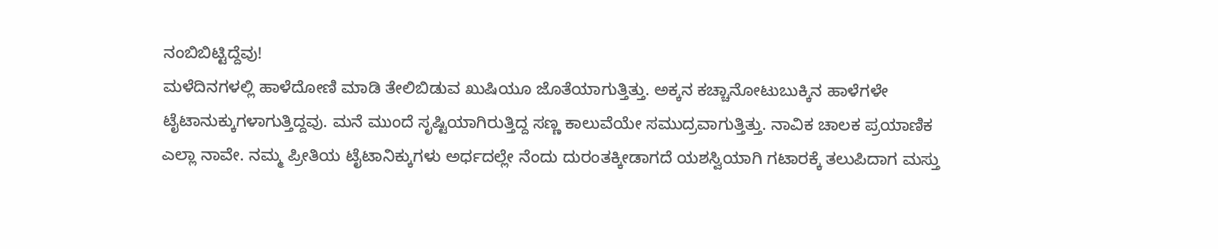ನಂಬಿಬಿಟ್ಟಿದ್ದೆವು!
ಮಳೆದಿನಗಳಲ್ಲಿ ಹಾಳೆದೋಣಿ ಮಾಡಿ ತೇಲಿಬಿಡುವ ಖುಷಿಯೂ ಜೊತೆಯಾಗುತ್ತಿತ್ತು. ಅಕ್ಕನ ಕಚ್ಚಾನೋಟುಬುಕ್ಕಿನ ಹಾಳೆಗಳೇ ಟೈಟಾನುಕ್ಕುಗಳಾಗುತ್ತಿದ್ದವು. ಮನೆ ಮುಂದೆ ಸೃಷ್ಟಿಯಾಗಿರುತ್ತಿದ್ದ ಸಣ್ಣ ಕಾಲುವೆಯೇ ಸಮುದ್ರವಾಗುತ್ತಿತ್ತು. ನಾವಿಕ ಚಾಲಕ ಪ್ರಯಾಣಿಕ ಎಲ್ಲಾ ನಾವೇ. ನಮ್ಮ ಪ್ರೀತಿಯ ಟೈಟಾನಿಕ್ಕುಗಳು ಅರ್ಧದಲ್ಲೇ ನೆಂದು ದುರಂತಕ್ಕೀಡಾಗದೆ ಯಶಸ್ವಿಯಾಗಿ ಗಟಾರಕ್ಕೆ ತಲುಪಿದಾಗ ಮಸ್ತು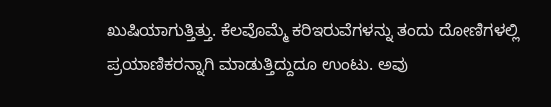ಖುಷಿಯಾಗುತ್ತಿತ್ತು. ಕೆಲವೊಮ್ಮೆ ಕರಿಇರುವೆಗಳನ್ನು ತಂದು ದೋಣಿಗಳಲ್ಲಿ ಪ್ರಯಾಣಿಕರನ್ನಾಗಿ ಮಾಡುತ್ತಿದ್ದುದೂ ಉಂಟು. ಅವು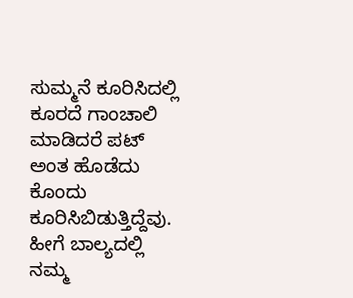ಸುಮ್ಮನೆ ಕೂರಿಸಿದಲ್ಲಿ ಕೂರದೆ ಗಾಂಚಾಲಿ ಮಾಡಿದರೆ ಪಟ್ ಅಂತ ಹೊಡೆದು ಕೊಂದು ಕೂರಿಸಿಬಿಡುತ್ತಿದ್ದೆವು. ಹೀಗೆ ಬಾಲ್ಯದಲ್ಲಿ ನಮ್ಮ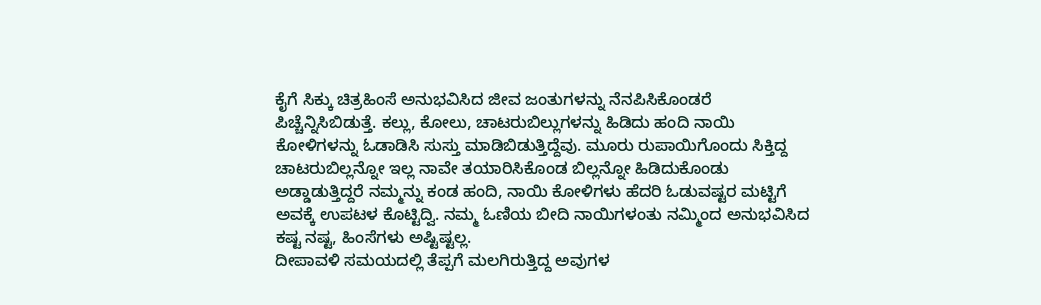ಕೈಗೆ ಸಿಕ್ಕು ಚಿತ್ರಹಿಂಸೆ ಅನುಭವಿಸಿದ ಜೀವ ಜಂತುಗಳನ್ನು ನೆನಪಿಸಿಕೊಂಡರೆ ಪಿಚ್ಚೆನ್ನಿಸಿಬಿಡುತ್ತೆ. ಕಲ್ಲು, ಕೋಲು, ಚಾಟರುಬಿಲ್ಲುಗಳನ್ನು ಹಿಡಿದು ಹಂದಿ ನಾಯಿ ಕೋಳಿಗಳನ್ನು ಓಡಾಡಿಸಿ ಸುಸ್ತು ಮಾಡಿಬಿಡುತ್ತಿದ್ದೆವು. ಮೂರು ರುಪಾಯಿಗೊಂದು ಸಿಕ್ತಿದ್ದ ಚಾಟರುಬಿಲ್ಲನ್ನೋ ಇಲ್ಲ ನಾವೇ ತಯಾರಿಸಿಕೊಂಡ ಬಿಲ್ಲನ್ನೋ ಹಿಡಿದುಕೊಂಡು ಅಡ್ಡಾಡುತ್ತಿದ್ದರೆ ನಮ್ಮನ್ನು ಕಂಡ ಹಂದಿ, ನಾಯಿ ಕೋಳಿಗಳು ಹೆದರಿ ಓಡುವಷ್ಟರ ಮಟ್ಟಿಗೆ ಅವಕ್ಕೆ ಉಪಟಳ ಕೊಟ್ಟಿದ್ವಿ. ನಮ್ಮ ಓಣಿಯ ಬೀದಿ ನಾಯಿಗಳಂತು ನಮ್ಮಿಂದ ಅನುಭವಿಸಿದ ಕಷ್ಟ ನಷ್ಟ, ಹಿಂಸೆಗಳು ಅಷ್ಟಿಷ್ಟಲ್ಲ.
ದೀಪಾವಳಿ ಸಮಯದಲ್ಲಿ ತೆಪ್ಪಗೆ ಮಲಗಿರುತ್ತಿದ್ದ ಅವುಗಳ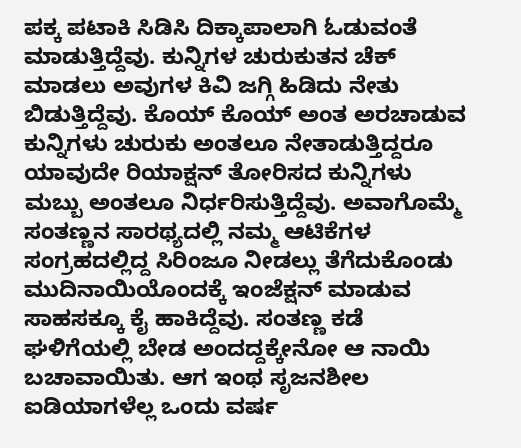ಪಕ್ಕ ಪಟಾಕಿ ಸಿಡಿಸಿ ದಿಕ್ಕಾಪಾಲಾಗಿ ಓಡುವಂತೆ ಮಾಡುತ್ತಿದ್ದೆವು. ಕುನ್ನಿಗಳ ಚುರುಕುತನ ಚೆಕ್ ಮಾಡಲು ಅವುಗಳ ಕಿವಿ ಜಗ್ಗಿ ಹಿಡಿದು ನೇತು ಬಿಡುತ್ತಿದ್ದೆವು. ಕೊಯ್ ಕೊಯ್ ಅಂತ ಅರಚಾಡುವ ಕುನ್ನಿಗಳು ಚುರುಕು ಅಂತಲೂ ನೇತಾಡುತ್ತಿದ್ದರೂ ಯಾವುದೇ ರಿಯಾಕ್ಷನ್ ತೋರಿಸದ ಕುನ್ನಿಗಳು ಮಬ್ಬು ಅಂತಲೂ ನಿರ್ಧರಿಸುತ್ತಿದ್ದೆವು. ಅವಾಗೊಮ್ಮೆ ಸಂತಣ್ಣನ ಸಾರಥ್ಯದಲ್ಲಿ ನಮ್ಮ ಆಟಿಕೆಗಳ ಸಂಗ್ರಹದಲ್ಲಿದ್ದ ಸಿರಿಂಜೂ ನೀಡಲ್ಲು ತೆಗೆದುಕೊಂಡು ಮುದಿನಾಯಿಯೊಂದಕ್ಕೆ ಇಂಜೆಕ್ಷನ್ ಮಾಡುವ ಸಾಹಸಕ್ಕೂ ಕೈ ಹಾಕಿದ್ದೆವು. ಸಂತಣ್ಣ ಕಡೆ ಘಳಿಗೆಯಲ್ಲಿ ಬೇಡ ಅಂದದ್ದಕ್ಕೇನೋ ಆ ನಾಯಿ ಬಚಾವಾಯಿತು. ಆಗ ಇಂಥ ಸೃಜನಶೀಲ ಐಡಿಯಾಗಳೆಲ್ಲ ಒಂದು ವರ್ಷ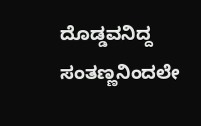ದೊಡ್ಡವನಿದ್ದ ಸಂತಣ್ಣನಿಂದಲೇ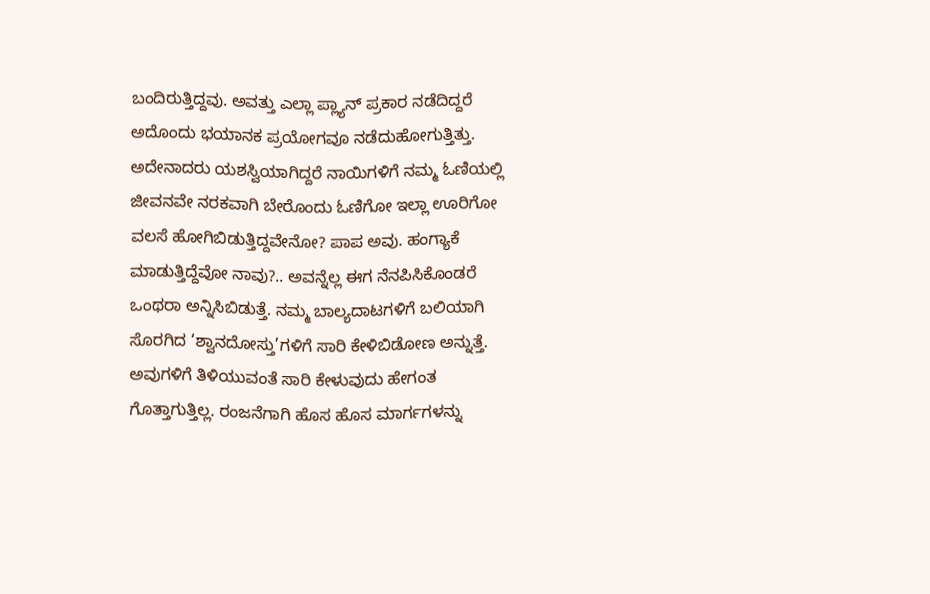ಬಂದಿರುತ್ತಿದ್ದವು. ಅವತ್ತು ಎಲ್ಲಾ ಪ್ಲ್ಯಾನ್ ಪ್ರಕಾರ ನಡೆದಿದ್ದರೆ ಅದೊಂದು ಭಯಾನಕ ಪ್ರಯೋಗವೂ ನಡೆದುಹೋಗುತ್ತಿತ್ತು. ಅದೇನಾದರು ಯಶಸ್ವಿಯಾಗಿದ್ದರೆ ನಾಯಿಗಳಿಗೆ ನಮ್ಮ ಓಣಿಯಲ್ಲಿ ಜೀವನವೇ ನರಕವಾಗಿ ಬೇರೊಂದು ಓಣಿಗೋ ಇಲ್ಲಾ ಊರಿಗೋ ವಲಸೆ ಹೋಗಿಬಿಡುತ್ತಿದ್ದವೇನೋ? ಪಾಪ ಅವು. ಹಂಗ್ಯಾಕೆ ಮಾಡುತ್ತಿದ್ದೆವೋ ನಾವು?.. ಅವನ್ನೆಲ್ಲ ಈಗ ನೆನಪಿಸಿಕೊಂಡರೆ ಒಂಥರಾ ಅನ್ನಿಸಿಬಿಡುತ್ತೆ. ನಮ್ಮ ಬಾಲ್ಯದಾಟಗಳಿಗೆ ಬಲಿಯಾಗಿ ಸೊರಗಿದ ‘ಶ್ವಾನದೋಸ್ತು’ಗಳಿಗೆ ಸಾರಿ ಕೇಳಿಬಿಡೋಣ ಅನ್ನುತ್ತೆ. ಅವುಗಳಿಗೆ ತಿಳಿಯುವಂತೆ ಸಾರಿ ಕೇಳುವುದು ಹೇಗಂತ ಗೊತ್ತಾಗುತ್ತಿಲ್ಲ. ರಂಜನೆಗಾಗಿ ಹೊಸ ಹೊಸ ಮಾರ್ಗಗಳನ್ನು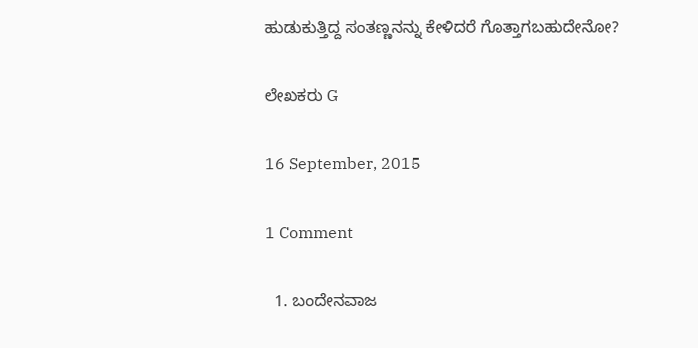ಹುಡುಕುತ್ತಿದ್ದ ಸಂತಣ್ಣನನ್ನು ಕೇಳಿದರೆ ಗೊತ್ತಾಗಬಹುದೇನೋ?

ಲೇಖಕರು G

16 September, 2015

1 Comment

  1. ಬಂದೇನವಾಜ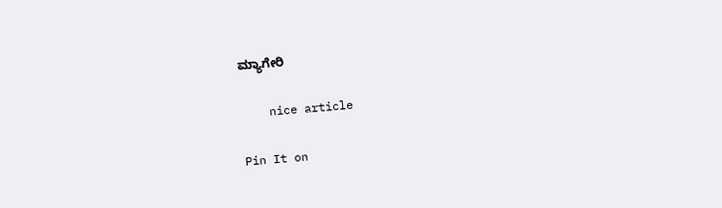ಮ್ಯಾಗೇರಿ

    nice article

Pin It on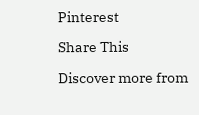Pinterest

Share This

Discover more from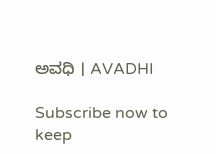ಅವಧಿ । AVADHI

Subscribe now to keep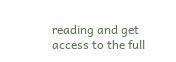reading and get access to the full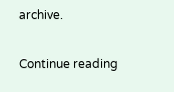archive.

Continue reading